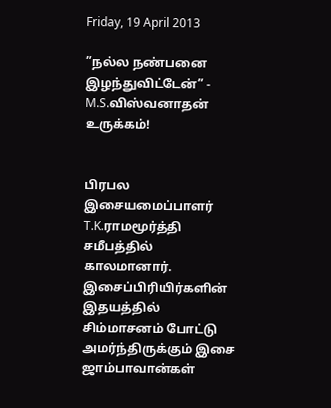Friday, 19 April 2013

”நல்ல நண்பனை இழந்துவிட்டேன்” - M.S.விஸ்வனாதன் உருக்கம்!


பிரபல இசையமைப்பாளர் T.K.ராமமூர்த்தி சமீபத்தில் காலமானார். இசைப்பிரியிர்களின் இதயத்தில் சிம்மாசனம் போட்டு அமர்ந்திருக்கும் இசை ஜாம்பாவான்கள்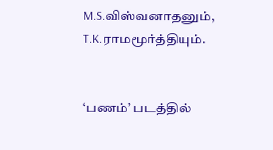M.S.விஸ்வனாதனும், T.K.ராமமூர்த்தியும்.


‘பணம்’ படத்தில்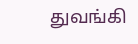துவங்கி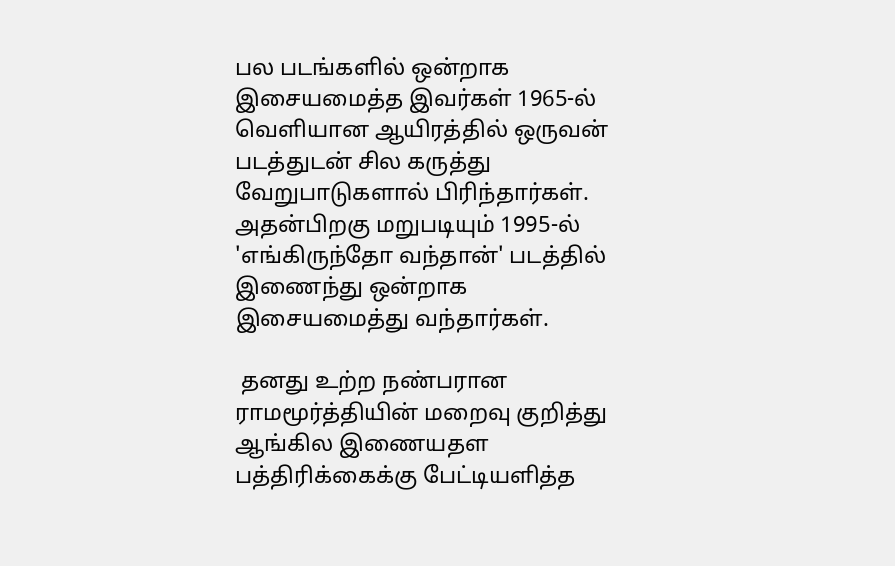பல படங்களில் ஒன்றாக இசையமைத்த இவர்கள் 1965-ல் வெளியான ஆயிரத்தில் ஒருவன் படத்துடன் சில கருத்து வேறுபாடுகளால் பிரிந்தார்கள். அதன்பிறகு மறுபடியும் 1995-ல் 'எங்கிருந்தோ வந்தான்' படத்தில் இணைந்து ஒன்றாக இசையமைத்து வந்தார்கள்.

 தனது உற்ற நண்பரான ராமமூர்த்தியின் மறைவு குறித்து ஆங்கில இணையதள பத்திரிக்கைக்கு பேட்டியளித்த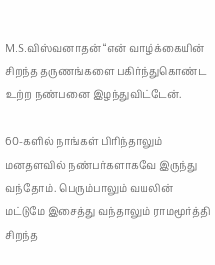M.S.விஸ்வனாதன் “என் வாழ்க்கையின் சிறந்த தருணங்களை பகிர்ந்துகொண்ட உற்ற நண்பனை இழந்துவிட்டேன்.

60-களில் நாங்கள் பிரிந்தாலும் மனதளவில் நண்பர்களாகவே இருந்து வந்தோம். பெரும்பாலும் வயலின் மட்டுமே இசைத்து வந்தாலும் ராமமூர்த்தி சிறந்த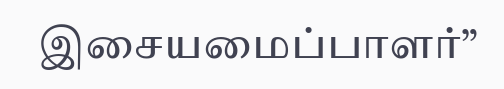இசையமைப்பாளர்”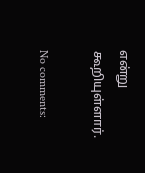என்று கூறியுள்ளார்.

No comments: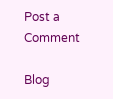Post a Comment

Blog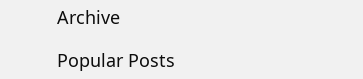Archive

Popular Posts